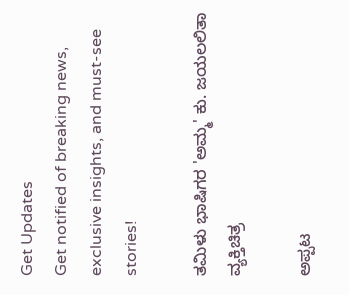Get Updates
Get notified of breaking news, exclusive insights, and must-see stories!

ತಮಿಳು ಭಾಷಿಗರ 'ಅಮ್ಮ' ಕು. ಜಯಲಲಿತಾ ವ್ಯಕ್ತಿಚಿತ್ರ

ಅಪ್ಪಟ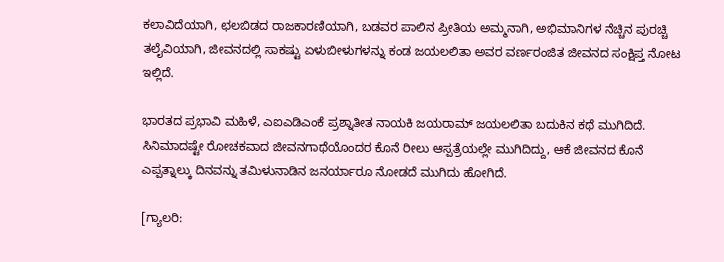ಕಲಾವಿದೆಯಾಗಿ, ಛಲಬಿಡದ ರಾಜಕಾರಣಿಯಾಗಿ, ಬಡವರ ಪಾಲಿನ ಪ್ರೀತಿಯ ಅಮ್ಮನಾಗಿ, ಅಭಿಮಾನಿಗಳ ನೆಚ್ಚಿನ ಪುರಚ್ಚಿ ತಲೈವಿಯಾಗಿ, ಜೀವನದಲ್ಲಿ ಸಾಕಷ್ಟು ಏಳುಬೀಳುಗಳನ್ನು ಕಂಡ ಜಯಲಲಿತಾ ಅವರ ವರ್ಣರಂಜಿತ ಜೀವನದ ಸಂಕ್ಷಿಪ್ತ ನೋಟ ಇಲ್ಲಿದೆ.

ಭಾರತದ ಪ್ರಭಾವಿ ಮಹಿಳೆ, ಎಐಎಡಿಎಂಕೆ ಪ್ರಶ್ನಾತೀತ ನಾಯಕಿ ಜಯರಾಮ್ ಜಯಲಲಿತಾ ಬದುಕಿನ ಕಥೆ ಮುಗಿದಿದೆ. ಸಿನಿಮಾದಷ್ಟೇ ರೋಚಕವಾದ ಜೀವನಗಾಥೆಯೊಂದರ ಕೊನೆ ರೀಲು ಆಸ್ಪತ್ರೆಯಲ್ಲೇ ಮುಗಿದಿದ್ದು, ಆಕೆ ಜೀವನದ ಕೊನೆ ಎಪ್ಪತ್ನಾಲ್ಕು ದಿನವನ್ನು ತಮಿಳುನಾಡಿನ ಜನರ್ಯಾರೂ ನೋಡದೆ ಮುಗಿದು ಹೋಗಿದೆ.

[ಗ್ಯಾಲರಿ: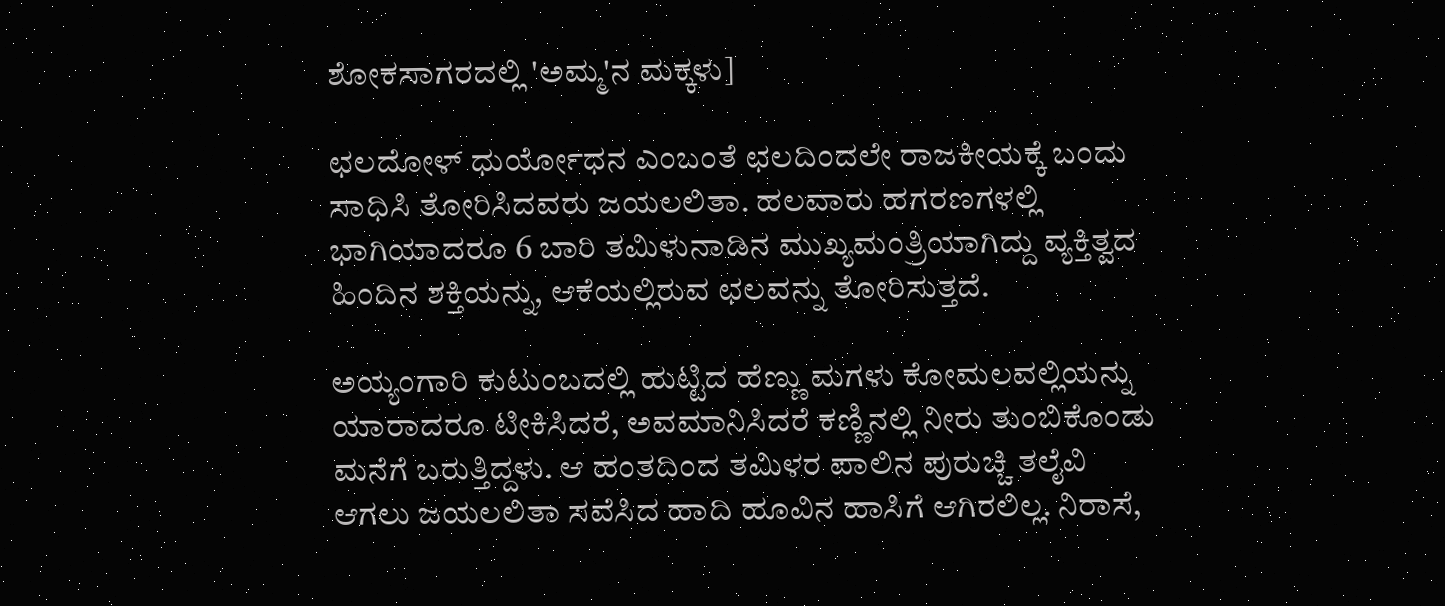ಶೋಕಸಾಗರದಲ್ಲಿ 'ಅಮ್ಮ'ನ ಮಕ್ಕಳು]

ಛಲದೋಳ್ ಧುರ್ಯೋಧನ ಎಂಬಂತೆ ಛಲದಿಂದಲೇ ರಾಜಕೀಯಕ್ಕೆ ಬಂದು ಸಾಧಿಸಿ ತೋರಿಸಿದವರು ಜಯಲಲಿತಾ. ಹಲವಾರು ಹಗರಣಗಳಲ್ಲಿ ಭಾಗಿಯಾದರೂ 6 ಬಾರಿ ತಮಿಳುನಾಡಿನ ಮುಖ್ಯಮಂತ್ರಿಯಾಗಿದ್ದು ವ್ಯಕ್ತಿತ್ವದ ಹಿಂದಿನ ಶಕ್ತಿಯನ್ನು, ಆಕೆಯಲ್ಲಿರುವ ಛಲವನ್ನು ತೋರಿಸುತ್ತದೆ.

ಅಯ್ಯಂಗಾರಿ ಕುಟುಂಬದಲ್ಲಿ ಹುಟ್ಟಿದ ಹೆಣ್ಣು ಮಗಳು ಕೋಮಲವಲ್ಲಿಯನ್ನು ಯಾರಾದರೂ ಟೀಕಿಸಿದರೆ, ಅವಮಾನಿಸಿದರೆ ಕಣ್ಣಿನಲ್ಲಿ ನೀರು ತುಂಬಿಕೊಂಡು ಮನೆಗೆ ಬರುತ್ತಿದ್ದಳು. ಆ ಹಂತದಿಂದ ತಮಿಳರ ಪಾಲಿನ ಪುರುಚ್ಚಿ ತಲೈವಿ ಆಗಲು ಜಯಲಲಿತಾ ಸವೆಸಿದ ಹಾದಿ ಹೂವಿನ ಹಾಸಿಗೆ ಆಗಿರಲಿಲ್ಲ. ನಿರಾಸೆ,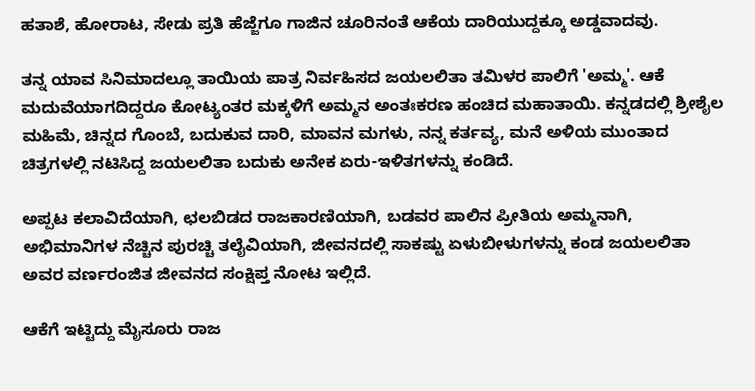ಹತಾಶೆ, ಹೋರಾಟ, ಸೇಡು ಪ್ರತಿ ಹೆಜ್ಜೆಗೂ ಗಾಜಿನ ಚೂರಿನಂತೆ ಆಕೆಯ ದಾರಿಯುದ್ದಕ್ಕೂ ಅಡ್ಡವಾದವು.

ತನ್ನ ಯಾವ ಸಿನಿಮಾದಲ್ಲೂ ತಾಯಿಯ ಪಾತ್ರ ನಿರ್ವಹಿಸದ ಜಯಲಲಿತಾ ತಮಿಳರ ಪಾಲಿಗೆ 'ಅಮ್ಮ'. ಆಕೆ ಮದುವೆಯಾಗದಿದ್ದರೂ ಕೋಟ್ಯಂತರ ಮಕ್ಕಳಿಗೆ ಅಮ್ಮನ ಅಂತಃಕರಣ ಹಂಚಿದ ಮಹಾತಾಯಿ. ಕನ್ನಡದಲ್ಲಿ ಶ್ರೀಶೈಲ ಮಹಿಮೆ, ಚಿನ್ನದ ಗೊಂಬೆ, ಬದುಕುವ ದಾರಿ, ಮಾವನ ಮಗಳು, ನನ್ನ ಕರ್ತವ್ಯ, ಮನೆ ಅಳಿಯ ಮುಂತಾದ ಚಿತ್ರಗಳಲ್ಲಿ ನಟಿಸಿದ್ದ ಜಯಲಲಿತಾ ಬದುಕು ಅನೇಕ ಏರು-ಇಳಿತಗಳನ್ನು ಕಂಡಿದೆ.

ಅಪ್ಪಟ ಕಲಾವಿದೆಯಾಗಿ, ಛಲಬಿಡದ ರಾಜಕಾರಣಿಯಾಗಿ, ಬಡವರ ಪಾಲಿನ ಪ್ರೀತಿಯ ಅಮ್ಮನಾಗಿ, ಅಭಿಮಾನಿಗಳ ನೆಚ್ಚಿನ ಪುರಚ್ಚಿ ತಲೈವಿಯಾಗಿ, ಜೀವನದಲ್ಲಿ ಸಾಕಷ್ಟು ಏಳುಬೀಳುಗಳನ್ನು ಕಂಡ ಜಯಲಲಿತಾ ಅವರ ವರ್ಣರಂಜಿತ ಜೀವನದ ಸಂಕ್ಷಿಪ್ತ ನೋಟ ಇಲ್ಲಿದೆ.

ಆಕೆಗೆ ಇಟ್ಟಿದ್ದು ಮೈಸೂರು ರಾಜ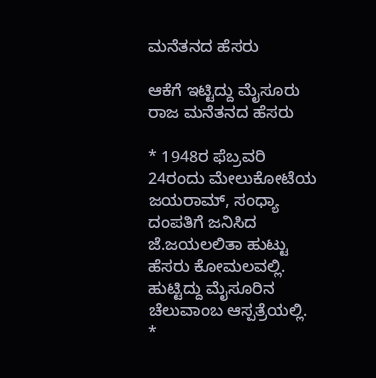ಮನೆತನದ ಹೆಸರು

ಆಕೆಗೆ ಇಟ್ಟಿದ್ದು ಮೈಸೂರು ರಾಜ ಮನೆತನದ ಹೆಸರು

* 1948ರ ಫೆಬ್ರವರಿ 24ರಂದು ಮೇಲುಕೋಟೆಯ ಜಯರಾಮ್, ಸಂಧ್ಯಾ ದಂಪತಿಗೆ ಜನಿಸಿದ ಜೆ.ಜಯಲಲಿತಾ ಹುಟ್ಟು ಹೆಸರು ಕೋಮಲವಲ್ಲಿ. ಹುಟ್ಟಿದ್ದು ಮೈಸೂರಿನ ಚೆಲುವಾಂಬ ಆಸ್ಪತ್ರೆಯಲ್ಲಿ.
*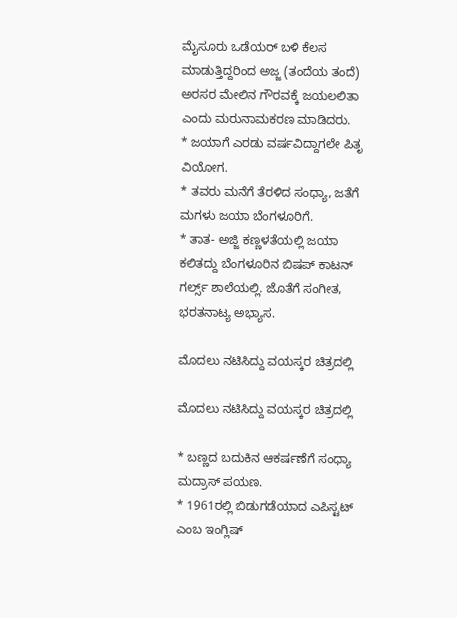ಮೈಸೂರು ಒಡೆಯರ್ ಬಳಿ ಕೆಲಸ ಮಾಡುತ್ತಿದ್ದರಿಂದ ಅಜ್ಜ (ತಂದೆಯ ತಂದೆ) ಅರಸರ ಮೇಲಿನ ಗೌರವಕ್ಕೆ ಜಯಲಲಿತಾ ಎಂದು ಮರುನಾಮಕರಣ ಮಾಡಿದರು.
* ಜಯಾಗೆ ಎರಡು ವರ್ಷವಿದ್ದಾಗಲೇ ಪಿತೃ ವಿಯೋಗ.
* ತವರು ಮನೆಗೆ ತೆರಳಿದ ಸಂಧ್ಯಾ, ಜತೆಗೆ ಮಗಳು ಜಯಾ ಬೆಂಗಳೂರಿಗೆ.
* ತಾತ- ಅಜ್ಜಿ ಕಣ್ಣಳತೆಯಲ್ಲಿ ಜಯಾ ಕಲಿತದ್ದು ಬೆಂಗಳೂರಿನ ಬಿಷಪ್ ಕಾಟನ್ ಗರ್ಲ್ಸ್ ಶಾಲೆಯಲ್ಲಿ. ಜೊತೆಗೆ ಸಂಗೀತ, ಭರತನಾಟ್ಯ ಅಭ್ಯಾಸ.

ಮೊದಲು ನಟಿಸಿದ್ದು ವಯಸ್ಕರ ಚಿತ್ರದಲ್ಲಿ

ಮೊದಲು ನಟಿಸಿದ್ದು ವಯಸ್ಕರ ಚಿತ್ರದಲ್ಲಿ

* ಬಣ್ಣದ ಬದುಕಿನ ಆಕರ್ಷಣೆಗೆ ಸಂಧ್ಯಾ ಮದ್ರಾಸ್ ಪಯಣ.
* 1961ರಲ್ಲಿ ಬಿಡುಗಡೆಯಾದ ಎಪಿಸ್ಟಟ್ ಎಂಬ ಇಂಗ್ಲಿಷ್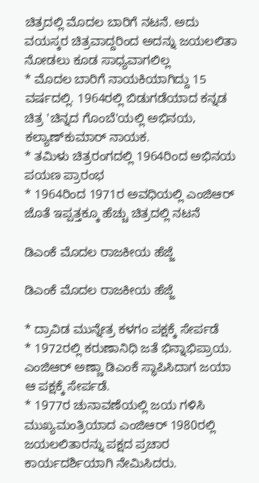ಚಿತ್ರದಲ್ಲಿ ಮೊದಲ ಬಾರಿಗೆ ನಟನೆ. ಅದು ವಯಸ್ಕರ ಚಿತ್ರವಾದ್ದರಿಂದ ಅದನ್ನು ಜಯಲಲಿತಾ ನೋಡಲು ಕೂಡ ಸಾಧ್ಯವಾಗಲಿಲ್ಲ
* ಮೊದಲ ಬಾರಿಗೆ ನಾಯಕಿಯಾಗಿದ್ದು 15 ವರ್ಷದಲ್ಲಿ. 1964ರಲ್ಲಿ ಬಿಡುಗಡೆಯಾದ ಕನ್ನಡ ಚಿತ್ರ 'ಚಿನ್ನದ ಗೊಂಬೆ'ಯಲ್ಲಿ ಅಭಿನಯ, ಕಲ್ಯಾಣ್‌ಕುಮಾರ್ ನಾಯಕ.
* ತಮಿಳು ಚಿತ್ರರಂಗದಲ್ಲಿ 1964ರಿಂದ ಅಭಿನಯ ಪಯಣ ಪ್ರಾರಂಭ
* 1964ರಿಂದ 1971ರ ಅವಧಿಯಲ್ಲಿ ಎಂಜಿಆರ್ ಜೊತೆ ಇಪ್ಪತ್ತಕ್ಕೂ ಹೆಚ್ಚು ಚಿತ್ರದಲ್ಲಿ ನಟನೆ

ಡಿಎಂಕೆ ಮೊದಲ ರಾಜಕೀಯ ಹೆಜ್ಜೆ

ಡಿಎಂಕೆ ಮೊದಲ ರಾಜಕೀಯ ಹೆಜ್ಜೆ

* ದ್ರಾವಿಡ ಮುನ್ನೇತ್ರ ಕಳಗಂ ಪಕ್ಷಕ್ಕೆ ಸೇರ್ಪಡೆ
* 1972ರಲ್ಲಿ ಕರುಣಾನಿಧಿ ಜತೆ ಭಿನ್ನಾಭಿಪ್ರಾಯ. ಎಂಜಿಆರ್ ಅಣ್ಣಾ ಡಿಎಂಕೆ ಸ್ಥಾಪಿಸಿದಾಗ ಜಯಾ ಆ ಪಕ್ಷಕ್ಕೆ ಸೇರ್ಪಡೆ.
* 1977ರ ಚುನಾವಣೆಯಲ್ಲಿ ಜಯ ಗಳಿಸಿ ಮುಖ್ಯಮಂತ್ರಿಯಾದ ಎಂಜಿಆರ್ 1980ರಲ್ಲಿ ಜಯಲಲಿತಾರನ್ನು ಪಕ್ಷದ ಪ್ರಚಾರ ಕಾರ್ಯದರ್ಶಿಯಾಗಿ ನೇಮಿಸಿದರು.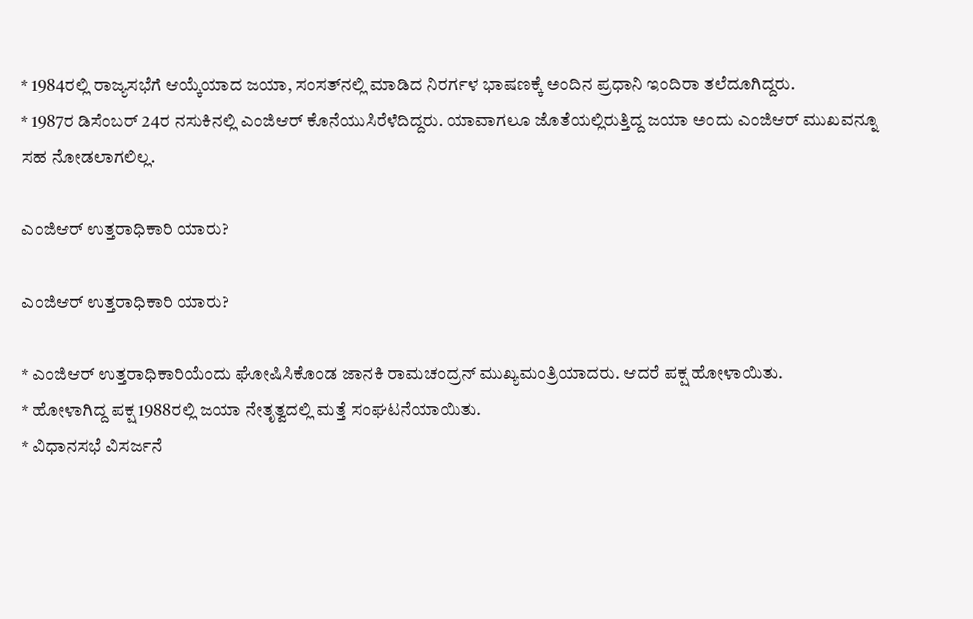* 1984ರಲ್ಲಿ ರಾಜ್ಯಸಭೆಗೆ ಆಯ್ಕೆಯಾದ ಜಯಾ, ಸಂಸತ್‌ನಲ್ಲಿ ಮಾಡಿದ ನಿರರ್ಗಳ ಭಾಷಣಕ್ಕೆ ಅಂದಿನ ಪ್ರಧಾನಿ ಇಂದಿರಾ ತಲೆದೂಗಿದ್ದರು.
* 1987ರ ಡಿಸೆಂಬರ್ 24ರ ನಸುಕಿನಲ್ಲಿ ಎಂಜಿಆರ್ ಕೊನೆಯುಸಿರೆಳೆದಿದ್ದರು. ಯಾವಾಗಲೂ ಜೊತೆಯಲ್ಲಿರುತ್ತಿದ್ದ ಜಯಾ ಅಂದು ಎಂಜಿಆರ್ ಮುಖವನ್ನೂ ಸಹ ನೋಡಲಾಗಲಿಲ್ಲ.

ಎಂಜಿಆರ್ ಉತ್ತರಾಧಿಕಾರಿ ಯಾರು?

ಎಂಜಿಆರ್ ಉತ್ತರಾಧಿಕಾರಿ ಯಾರು?

* ಎಂಜಿಆರ್ ಉತ್ತರಾಧಿಕಾರಿಯೆಂದು ಘೋಷಿಸಿಕೊಂಡ ಜಾನಕಿ ರಾಮಚಂದ್ರನ್ ಮುಖ್ಯಮಂತ್ರಿಯಾದರು. ಆದರೆ ಪಕ್ಷ ಹೋಳಾಯಿತು.
* ಹೋಳಾಗಿದ್ದ ಪಕ್ಷ 1988ರಲ್ಲಿ ಜಯಾ ನೇತೃತ್ವದಲ್ಲಿ ಮತ್ತೆ ಸಂಘಟನೆಯಾಯಿತು.
* ವಿಧಾನಸಭೆ ವಿಸರ್ಜನೆ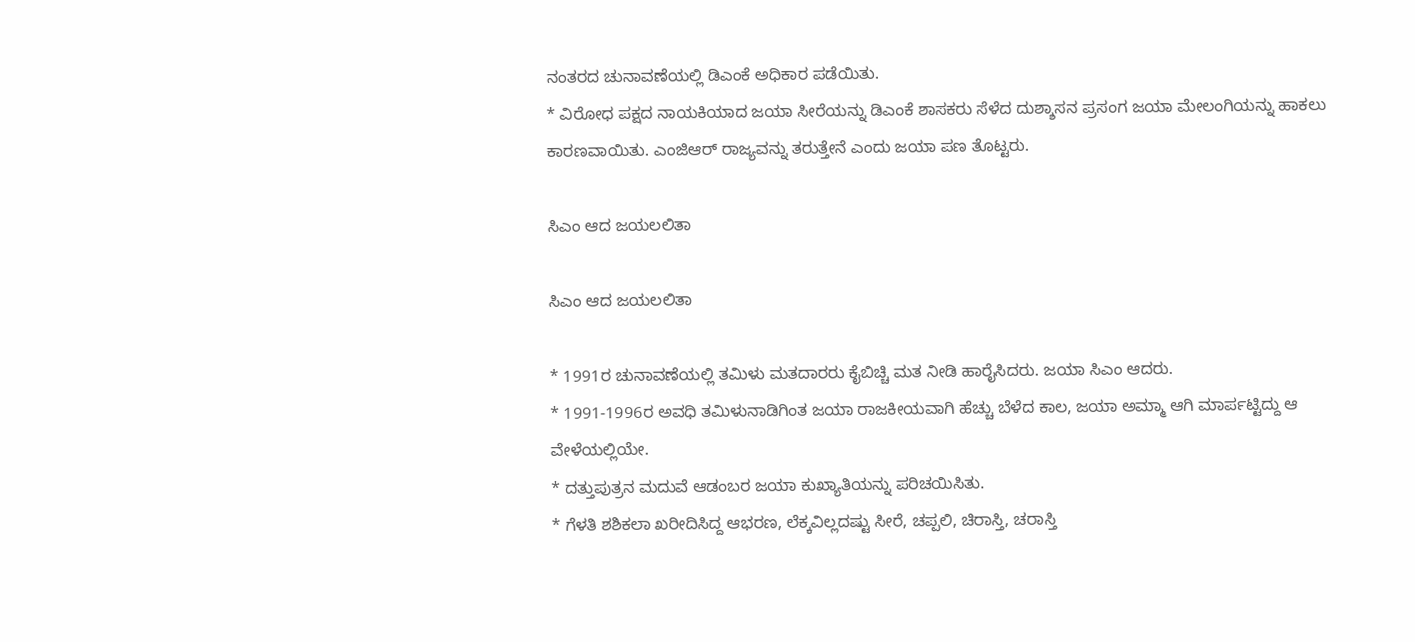ನಂತರದ ಚುನಾವಣೆಯಲ್ಲಿ ಡಿಎಂಕೆ ಅಧಿಕಾರ ಪಡೆಯಿತು.
* ವಿರೋಧ ಪಕ್ಷದ ನಾಯಕಿಯಾದ ಜಯಾ ಸೀರೆಯನ್ನು ಡಿಎಂಕೆ ಶಾಸಕರು ಸೆಳೆದ ದುಶ್ಶಾಸನ ಪ್ರಸಂಗ ಜಯಾ ಮೇಲಂಗಿಯನ್ನು ಹಾಕಲು ಕಾರಣವಾಯಿತು. ಎಂಜಿಆರ್ ರಾಜ್ಯವನ್ನು ತರುತ್ತೇನೆ ಎಂದು ಜಯಾ ಪಣ ತೊಟ್ಟರು.

ಸಿಎಂ ಆದ ಜಯಲಲಿತಾ

ಸಿಎಂ ಆದ ಜಯಲಲಿತಾ

* 1991ರ ಚುನಾವಣೆಯಲ್ಲಿ ತಮಿಳು ಮತದಾರರು ಕೈಬಿಚ್ಚಿ ಮತ ನೀಡಿ ಹಾರೈಸಿದರು. ಜಯಾ ಸಿಎಂ ಆದರು.
* 1991-1996ರ ಅವಧಿ ತಮಿಳುನಾಡಿಗಿಂತ ಜಯಾ ರಾಜಕೀಯವಾಗಿ ಹೆಚ್ಚು ಬೆಳೆದ ಕಾಲ, ಜಯಾ ಅಮ್ಮಾ ಆಗಿ ಮಾರ್ಪಟ್ಟಿದ್ದು ಆ ವೇಳೆಯಲ್ಲಿಯೇ.
* ದತ್ತುಪುತ್ರನ ಮದುವೆ ಆಡಂಬರ ಜಯಾ ಕುಖ್ಯಾತಿಯನ್ನು ಪರಿಚಯಿಸಿತು.
* ಗೆಳತಿ ಶಶಿಕಲಾ ಖರೀದಿಸಿದ್ದ ಆಭರಣ, ಲೆಕ್ಕವಿಲ್ಲದಷ್ಟು ಸೀರೆ, ಚಪ್ಪಲಿ, ಚಿರಾಸ್ತಿ, ಚರಾಸ್ತಿ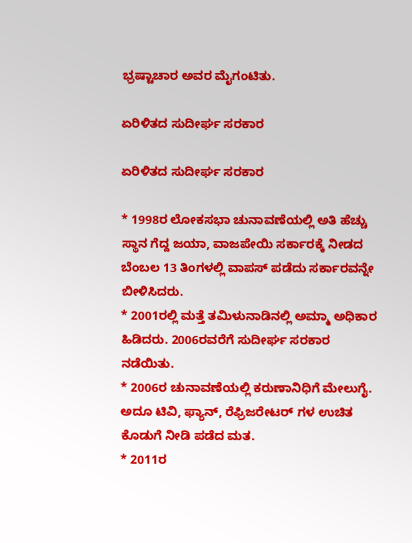ಭ್ರಷ್ಟಾಚಾರ ಅವರ ಮೈಗಂಟಿತು.

ಏರಿಳಿತದ ಸುದೀರ್ಘ ಸರಕಾರ

ಏರಿಳಿತದ ಸುದೀರ್ಘ ಸರಕಾರ

* 1998ರ ಲೋಕಸಭಾ ಚುನಾವಣೆಯಲ್ಲಿ ಅತಿ ಹೆಚ್ಚು ಸ್ಥಾನ ಗೆದ್ದ ಜಯಾ, ವಾಜಪೇಯಿ ಸರ್ಕಾರಕ್ಕೆ ನೀಡದ ಬೆಂಬಲ 13 ತಿಂಗಳಲ್ಲಿ ವಾಪಸ್ ಪಡೆದು ಸರ್ಕಾರವನ್ನೇ ಬೀಳಿಸಿದರು.
* 2001ರಲ್ಲಿ ಮತ್ತೆ ತಮಿಳುನಾಡಿನಲ್ಲಿ ಅಮ್ಮಾ ಅಧಿಕಾರ ಹಿಡಿದರು. 2006ರವರೆಗೆ ಸುದೀರ್ಘ ಸರಕಾರ ನಡೆಯಿತು.
* 2006ರ ಚುನಾವಣೆಯಲ್ಲಿ ಕರುಣಾನಿಧಿಗೆ ಮೇಲುಗೈ. ಅದೂ ಟಿವಿ, ಫ್ಯಾನ್, ರೆಫ್ರಿಜರೇಟರ್ ಗಳ ಉಚಿತ ಕೊಡುಗೆ ನೀಡಿ ಪಡೆದ ಮತ.
* 2011ರ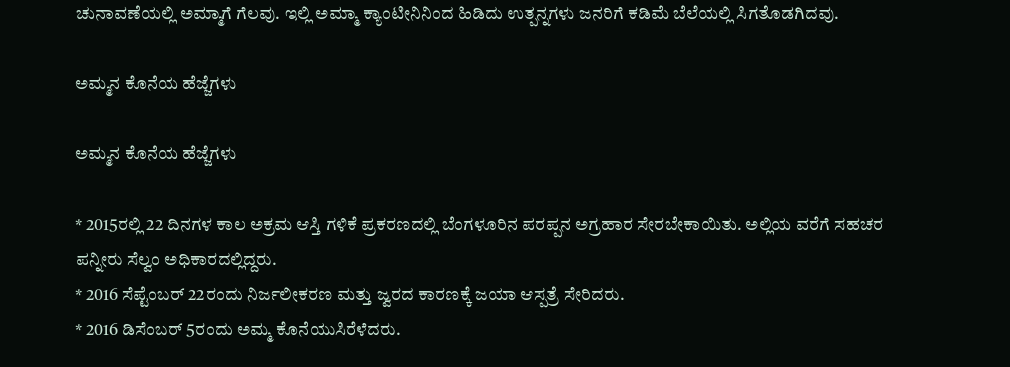ಚುನಾವಣೆಯಲ್ಲಿ ಅಮ್ಮಾಗೆ ಗೆಲವು. ಇಲ್ಲಿ ಅಮ್ಮಾ ಕ್ಯಾಂಟೀನಿನಿಂದ ಹಿಡಿದು ಉತ್ಪನ್ನಗಳು ಜನರಿಗೆ ಕಡಿಮೆ ಬೆಲೆಯಲ್ಲಿ ಸಿಗತೊಡಗಿದವು.

ಅಮ್ಮನ ಕೊನೆಯ ಹೆಜ್ಜೆಗಳು

ಅಮ್ಮನ ಕೊನೆಯ ಹೆಜ್ಜೆಗಳು

* 2015ರಲ್ಲಿ 22 ದಿನಗಳ ಕಾಲ ಅಕ್ರಮ ಆಸ್ತಿ ಗಳಿಕೆ ಪ್ರಕರಣದಲ್ಲಿ ಬೆಂಗಳೂರಿನ ಪರಪ್ಪನ ಅಗ್ರಹಾರ ಸೇರಬೇಕಾಯಿತು. ಅಲ್ಲಿಯ ವರೆಗೆ ಸಹಚರ ಪನ್ನೀರು ಸೆಲ್ವಂ ಅಧಿಕಾರದಲ್ಲಿದ್ದರು.
* 2016 ಸೆಪ್ಟೆಂಬರ್ 22ರಂದು ನಿರ್ಜಲೀಕರಣ ಮತ್ತು ಜ್ವರದ ಕಾರಣಕ್ಕೆ ಜಯಾ ಆಸ್ಪತ್ರೆ ಸೇರಿದರು.
* 2016 ಡಿಸೆಂಬರ್ 5ರಂದು ಅಮ್ಮ ಕೊನೆಯುಸಿರೆಳೆದರು.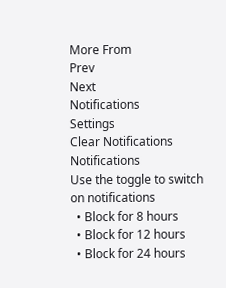More From
Prev
Next
Notifications
Settings
Clear Notifications
Notifications
Use the toggle to switch on notifications
  • Block for 8 hours
  • Block for 12 hours
  • Block for 24 hours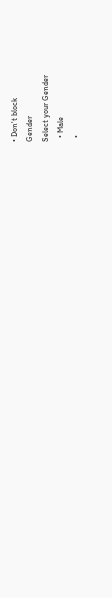• Don't block
Gender
Select your Gender
  • Male
  •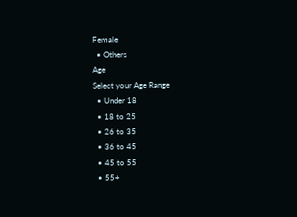Female
  • Others
Age
Select your Age Range
  • Under 18
  • 18 to 25
  • 26 to 35
  • 36 to 45
  • 45 to 55
  • 55+